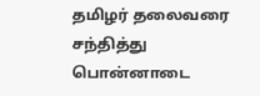தமிழர் தலைவரை சந்தித்து பொன்னாடை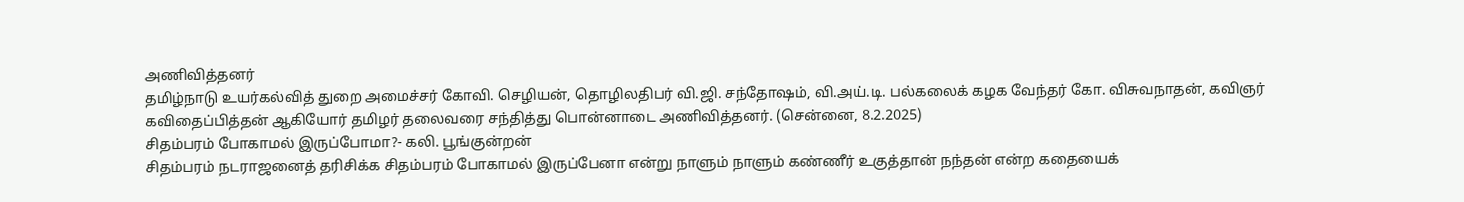அணிவித்தனர்
தமிழ்நாடு உயர்கல்வித் துறை அமைச்சர் கோவி. செழியன், தொழிலதிபர் வி.ஜி. சந்தோஷம், வி.அய்.டி. பல்கலைக் கழக வேந்தர் கோ. விசுவநாதன், கவிஞர் கவிதைப்பித்தன் ஆகியோர் தமிழர் தலைவரை சந்தித்து பொன்னாடை அணிவித்தனர். (சென்னை, 8.2.2025)
சிதம்பரம் போகாமல் இருப்போமா?- கலி. பூங்குன்றன்
சிதம்பரம் நடராஜனைத் தரிசிக்க சிதம்பரம் போகாமல் இருப்பேனா என்று நாளும் நாளும் கண்ணீர் உகுத்தான் நந்தன் என்ற கதையைக்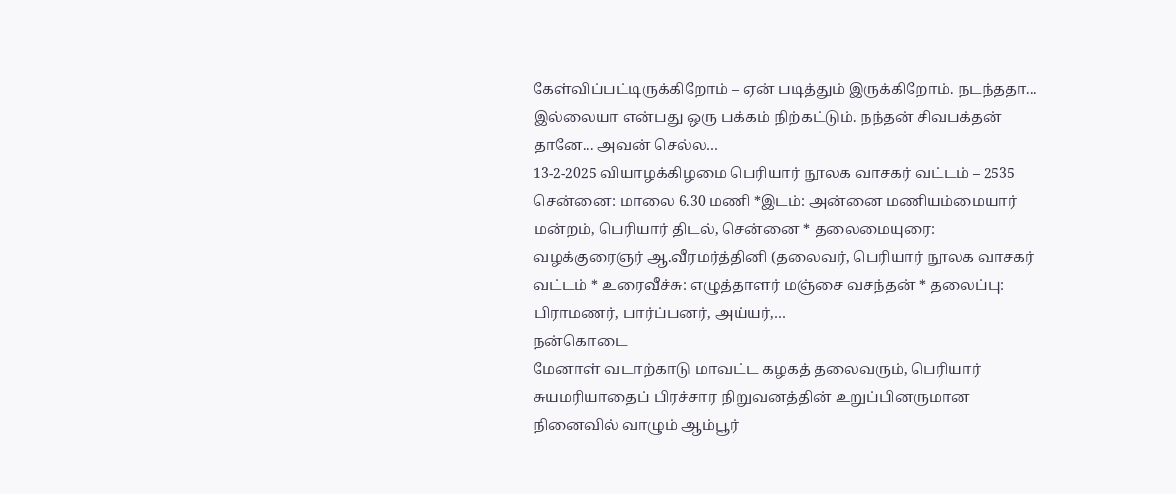கேள்விப்பட்டிருக்கிறோம் – ஏன் படித்தும் இருக்கிறோம். நடந்ததா... இல்லையா என்பது ஒரு பக்கம் நிற்கட்டும். நந்தன் சிவபக்தன் தானே... அவன் செல்ல…
13-2-2025 வியாழக்கிழமை பெரியார் நூலக வாசகர் வட்டம் – 2535
சென்னை: மாலை 6.30 மணி *இடம்: அன்னை மணியம்மையார் மன்றம், பெரியார் திடல், சென்னை * தலைமையுரை: வழக்குரைஞர் ஆ.வீரமர்த்தினி (தலைவர், பெரியார் நூலக வாசகர் வட்டம் * உரைவீச்சு: எழுத்தாளர் மஞ்சை வசந்தன் * தலைப்பு: பிராமணர், பார்ப்பனர், அய்யர்,…
நன்கொடை
மேனாள் வடாற்காடு மாவட்ட கழகத் தலைவரும், பெரியார் சுயமரியாதைப் பிரச்சார நிறுவனத்தின் உறுப்பினருமான நினைவில் வாழும் ஆம்பூர்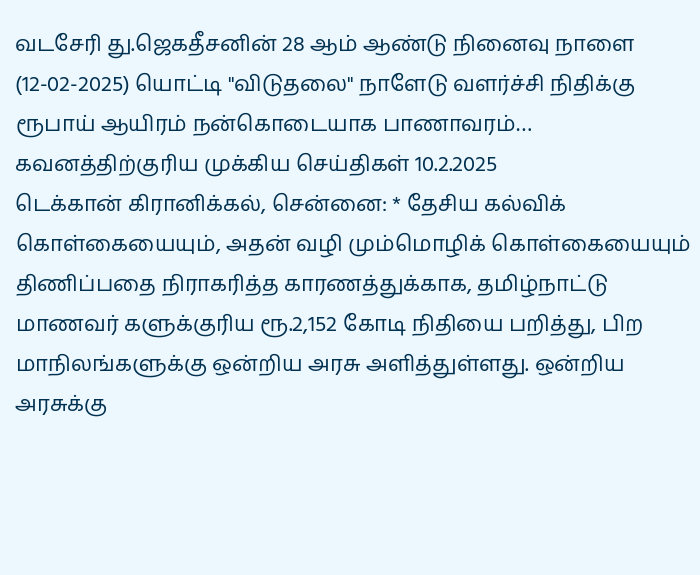வடசேரி து.ஜெகதீசனின் 28 ஆம் ஆண்டு நினைவு நாளை (12-02-2025) யொட்டி "விடுதலை" நாளேடு வளர்ச்சி நிதிக்கு ரூபாய் ஆயிரம் நன்கொடையாக பாணாவரம்…
கவனத்திற்குரிய முக்கிய செய்திகள் 10.2.2025
டெக்கான் கிரானிக்கல், சென்னை: * தேசிய கல்விக் கொள்கையையும், அதன் வழி மும்மொழிக் கொள்கையையும் திணிப்பதை நிராகரித்த காரணத்துக்காக, தமிழ்நாட்டு மாணவர் களுக்குரிய ரூ.2,152 கோடி நிதியை பறித்து, பிற மாநிலங்களுக்கு ஒன்றிய அரசு அளித்துள்ளது. ஒன்றிய அரசுக்கு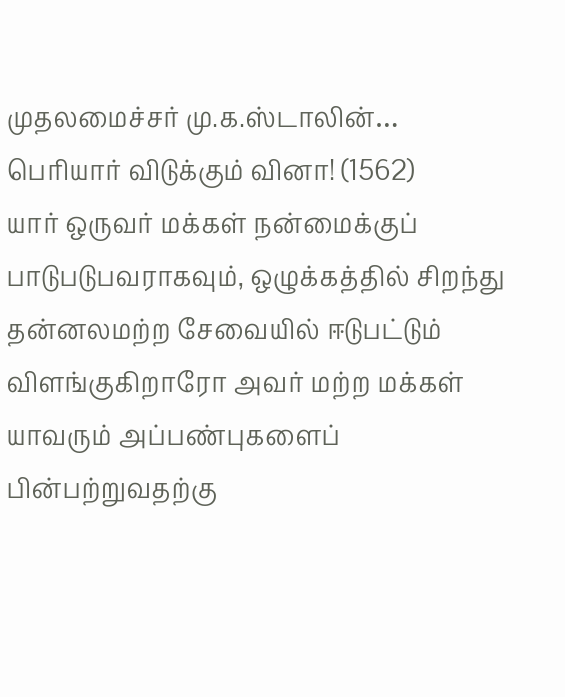முதலமைச்சர் மு.க.ஸ்டாலின்…
பெரியார் விடுக்கும் வினா! (1562)
யார் ஒருவர் மக்கள் நன்மைக்குப் பாடுபடுபவராகவும், ஒழுக்கத்தில் சிறந்து தன்னலமற்ற சேவையில் ஈடுபட்டும் விளங்குகிறாரோ அவர் மற்ற மக்கள் யாவரும் அப்பண்புகளைப் பின்பற்றுவதற்கு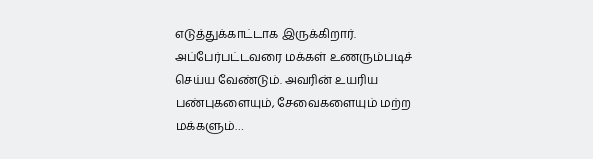எடுத்துக்காட்டாக இருக்கிறார். அப்பேர்பட்டவரை மக்கள் உணரும்படிச் செய்ய வேண்டும். அவரின் உயரிய பண்புகளையும், சேவைகளையும் மற்ற மக்களும்…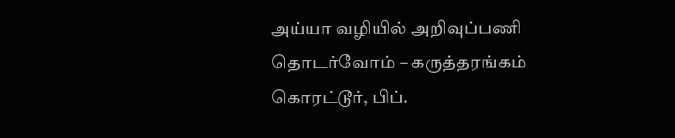அய்யா வழியில் அறிவுப்பணி தொடர்வோம் – கருத்தரங்கம்
கொரட்டூர், பிப்.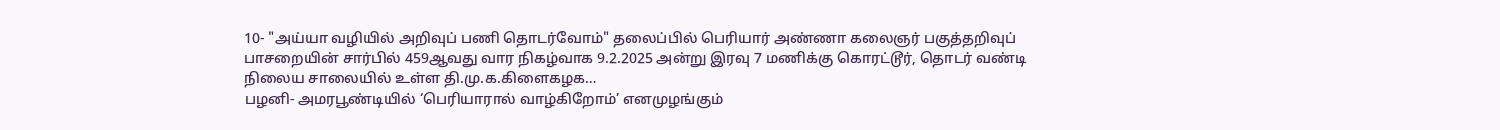10- "அய்யா வழியில் அறிவுப் பணி தொடர்வோம்" தலைப்பில் பெரியார் அண்ணா கலைஞர் பகுத்தறிவுப் பாசறையின் சார்பில் 459ஆவது வார நிகழ்வாக 9.2.2025 அன்று இரவு 7 மணிக்கு கொரட்டூர், தொடர் வண்டி நிலைய சாலையில் உள்ள தி.மு.க.கிளைகழக…
பழனி- அமரபூண்டியில் ‘பெரியாரால் வாழ்கிறோம்’ எனமுழங்கும்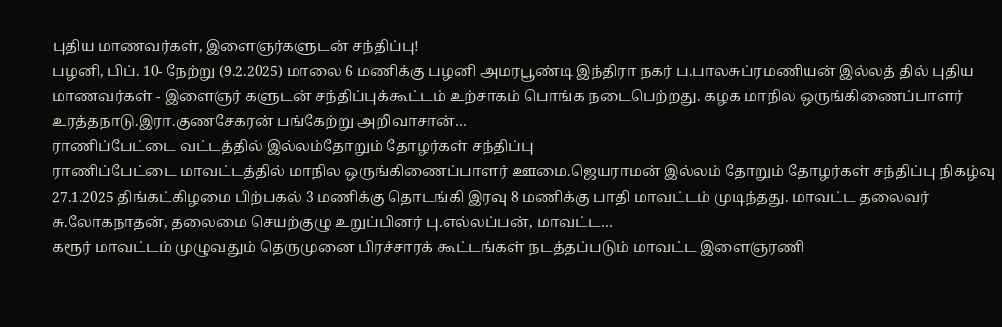புதிய மாணவர்கள், இளைஞர்களுடன் சந்திப்பு!
பழனி, பிப். 10- நேற்று (9.2.2025) மாலை 6 மணிக்கு பழனி அமரபூண்டி இந்திரா நகர் ப.பாலசுப்ரமணியன் இல்லத் தில் புதிய மாணவர்கள் - இளைஞர் களுடன் சந்திப்புக்கூட்டம் உற்சாகம் பொங்க நடைபெற்றது. கழக மாநில ஒருங்கிணைப்பாளர் உரத்தநாடு.இரா.குணசேகரன் பங்கேற்று அறிவாசான்…
ராணிப்பேட்டை வட்டத்தில் இல்லம்தோறும் தோழர்கள் சந்திப்பு
ராணிப்பேட்டை மாவட்டத்தில் மாநில ஒருங்கிணைப்பாளர் ஊமை.ஜெயராமன் இல்லம் தோறும் தோழர்கள் சந்திப்பு நிகழ்வு 27.1.2025 திங்கட்கிழமை பிற்பகல் 3 மணிக்கு தொடங்கி இரவு 8 மணிக்கு பாதி மாவட்டம் முடிந்தது. மாவட்ட தலைவர் சு.லோகநாதன், தலைமை செயற்குழு உறுப்பினர் பு.எல்லப்பன், மாவட்ட…
கரூர் மாவட்டம் முழுவதும் தெருமுனை பிரச்சாரக் கூட்டங்கள் நடத்தப்படும் மாவட்ட இளைஞரணி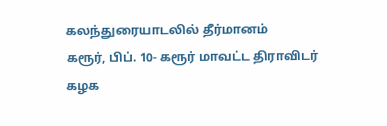கலந்துரையாடலில் தீர்மானம்
கரூர், பிப். 10- கரூர் மாவட்ட திராவிடர் கழக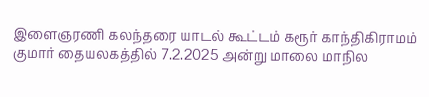இளைஞரணி கலந்தரை யாடல் கூட்டம் கரூர் காந்திகிராமம் குமார் தையலகத்தில் 7.2.2025 அன்று மாலை மாநில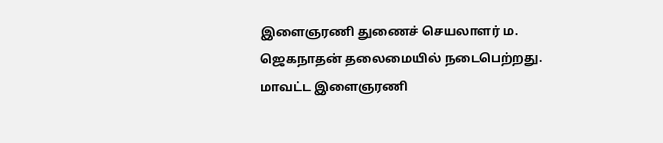இளைஞரணி துணைச் செயலாளர் ம. ஜெகநாதன் தலைமையில் நடைபெற்றது. மாவட்ட இளைஞரணி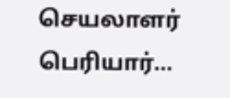செயலாளர் பெரியார்…